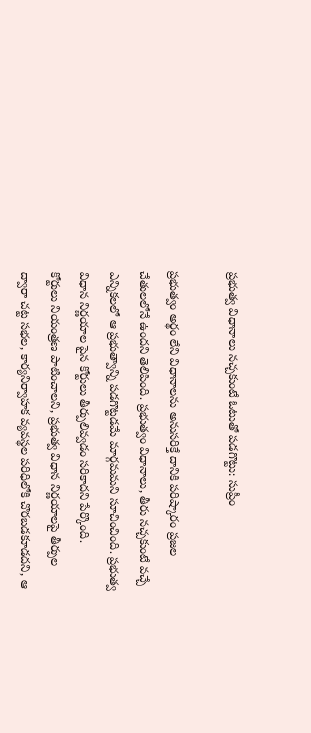ప్రభుత్వ విధానాలు నచ్చకుంటే ఓటుతో పడగొట్టు: సుప్రీం

ప్రభుత్వం అర్థం లేని విధానాలను అనుసరిక్తే దానికి పరిష్కారం ప్రజల చేతులలోనే ఉందని తెలిపింది. ప్రభుత్వం విధానాలు, తీరు నచ్చకుంటే వచ్చే ఎన్నికలలో ఆ ప్రభుత్వాన్ని పడగొట్టడమే మార్గమమని సూచించింది. ప్రభుత్వ విధాన నిర్ణయాల పైన కోర్టులు తీర్పులివ్వడం సరికాదని పేర్కొంది.
కోర్టులు నియంత్రణ పాటించాలని, ప్రభుత్వ విధాన నిర్ణయాలపై తీర్పుల ద్వారా చట్ట సభల, కార్యనిర్వాహక వ్యవస్థల పరిధిలోకి చొరబడకూడదని, ఆ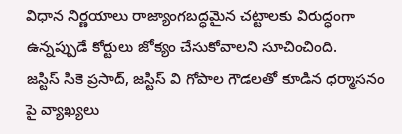విధాన నిర్ణయాలు రాజ్యాంగబద్ధమైన చట్టాలకు విరుద్ధంగా ఉన్నప్పుడే కోర్టులు జోక్యం చేసుకోవాలని సూచించింది.
జస్టిస్ సికె ప్రసాద్, జస్టిస్ వి గోపాల గౌడలతో కూడిన ధర్మాసనం పై వ్యాఖ్యలు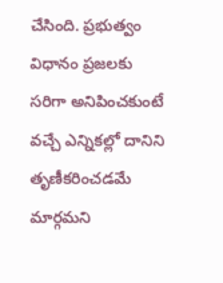చేసింది. ప్రభుత్వం విధానం ప్రజలకు సరిగా అనిపించకుంటే వచ్చే ఎన్నికల్లో దానిని తృణీకరించడమే మార్గమని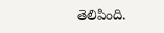తెలిపింది.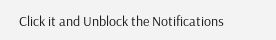Click it and Unblock the Notifications